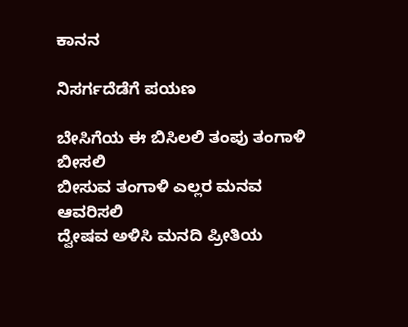ಕಾನನ

ನಿಸರ್ಗದೆಡೆಗೆ ಪಯಣ

ಬೇಸಿಗೆಯ ಈ ಬಿಸಿಲಲಿ ತಂಪು ತಂಗಾಳಿ ಬೀಸಲಿ
ಬೀಸುವ ತಂಗಾಳಿ ಎಲ್ಲರ ಮನವ ಆವರಿಸಲಿ
ದ್ವೇಷವ ಅಳಿಸಿ ಮನದಿ ಪ್ರೀತಿಯ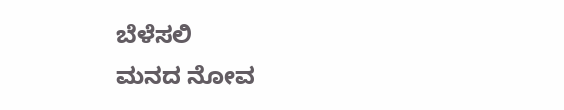ಬೆಳೆಸಲಿ
ಮನದ ನೋವ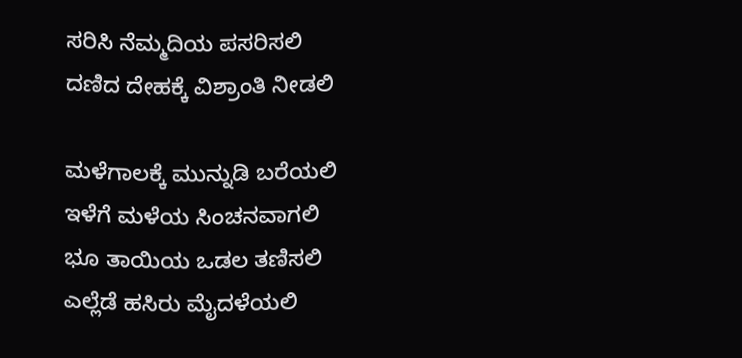ಸರಿಸಿ ನೆಮ್ಮದಿಯ ಪಸರಿಸಲಿ
ದಣಿದ ದೇಹಕ್ಕೆ ವಿಶ್ರಾಂತಿ ನೀಡಲಿ

ಮಳೆಗಾಲಕ್ಕೆ ಮುನ್ನುಡಿ ಬರೆಯಲಿ
ಇಳೆಗೆ ಮಳೆಯ ಸಿಂಚನವಾಗಲಿ
ಭೂ ತಾಯಿಯ ಒಡಲ ತಣಿಸಲಿ
ಎಲ್ಲೆಡೆ ಹಸಿರು ಮೈದಳೆಯಲಿ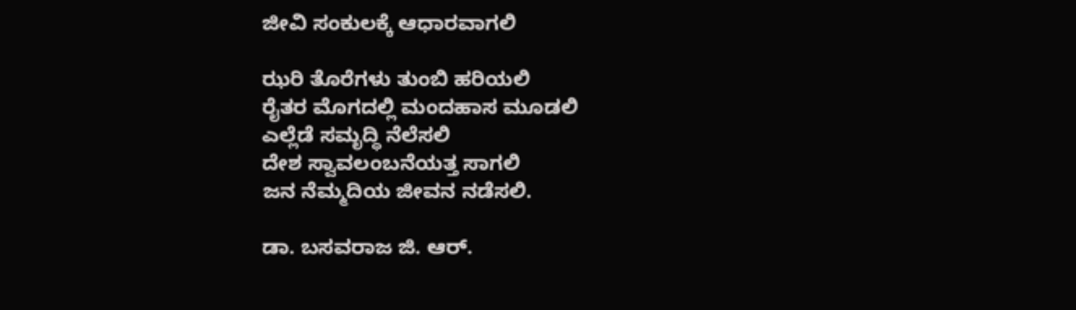ಜೀವಿ ಸಂಕುಲಕ್ಕೆ ಆಧಾರವಾಗಲಿ

ಝರಿ ತೊರೆಗಳು ತುಂಬಿ ಹರಿಯಲಿ
ರೈತರ ಮೊಗದಲ್ಲಿ ಮಂದಹಾಸ ಮೂಡಲಿ
ಎಲ್ಲೆಡೆ ಸಮೃದ್ಧಿ ನೆಲೆಸಲಿ
ದೇಶ ಸ್ವಾವಲಂಬನೆಯತ್ತ ಸಾಗಲಿ
ಜನ ನೆಮ್ಮದಿಯ ಜೀವನ ನಡೆಸಲಿ.

ಡಾ. ಬಸವರಾಜ ಜಿ. ಆರ್.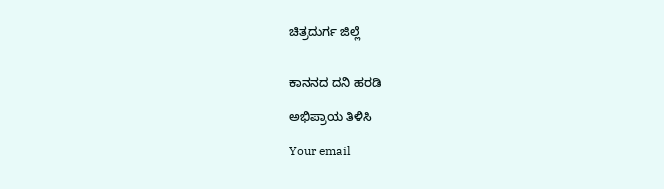ಚಿತ್ರದುರ್ಗ ಜಿಲ್ಲೆ


ಕಾನನದ ದನಿ ಹರಡಿ

ಅಭಿಪ್ರಾಯ ತಿಳಿಸಿ

Your email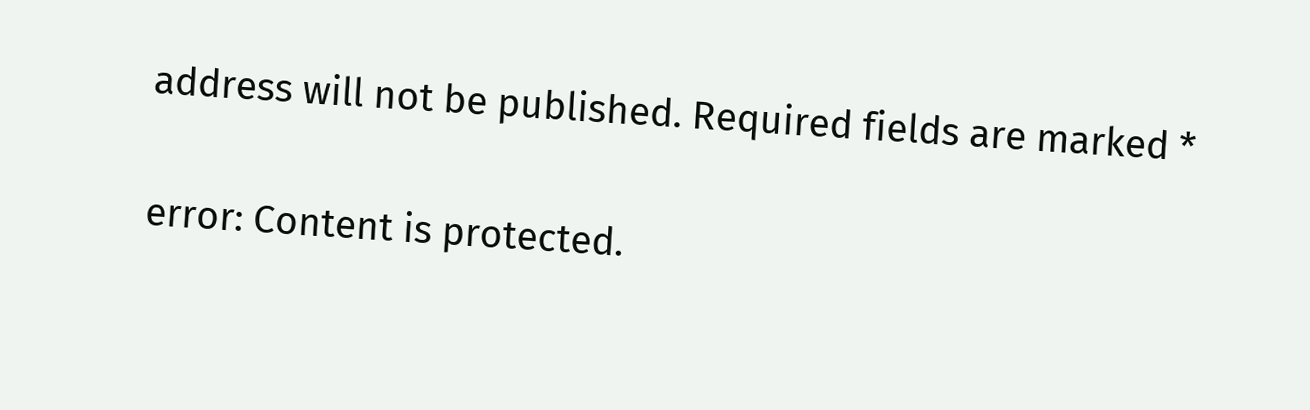address will not be published. Required fields are marked *

error: Content is protected.